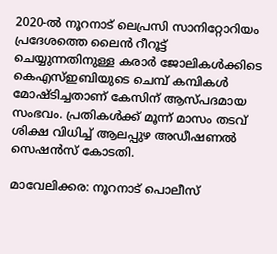2020-ൽ നൂറനാട് ലെപ്രസി സാനിറ്റോറിയം പ്രദേശത്തെ ലൈൻ റീറൂട്ട് ചെയ്യുന്നതിനുള്ള കരാർ ജോലികൾക്കിടെ കെഎസ്ഇബിയുടെ ചെമ്പ് കമ്പികൾ മോഷ്ടിച്ചതാണ് കേസിന് ആസ്പദമായ സംഭവം. പ്രതികൾക്ക് മൂന്ന് മാസം തടവ് ശിക്ഷ വിധിച്ച് ആലപ്പുഴ അഡീഷണൽ സെഷൻസ് കോടതി.

മാവേലിക്കര: നൂറനാട് പൊലീസ്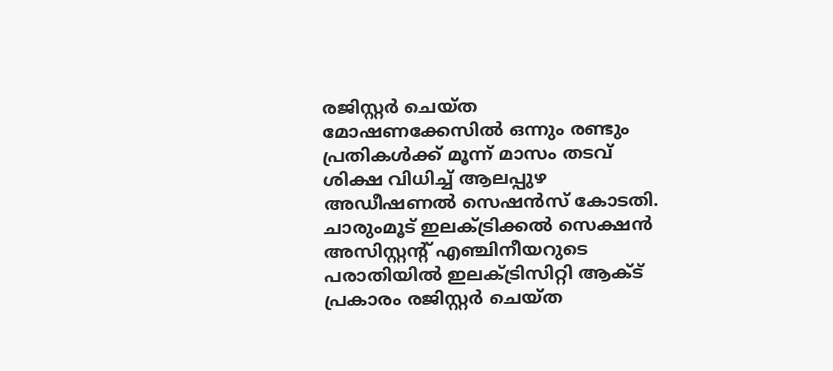രജിസ്റ്റർ ചെയ്ത മോഷണക്കേസിൽ ഒന്നും രണ്ടും പ്രതികൾക്ക് മൂന്ന് മാസം തടവ് ശിക്ഷ വിധിച്ച് ആലപ്പുഴ അഡീഷണൽ സെഷൻസ് കോടതി. ചാരുംമൂട് ഇലക്ട്രിക്കൽ സെക്ഷൻ അസിസ്റ്റന്റ് എഞ്ചിനീയറുടെ പരാതിയിൽ ഇലക്ട്രിസിറ്റി ആക്ട് പ്രകാരം രജിസ്റ്റർ ചെയ്ത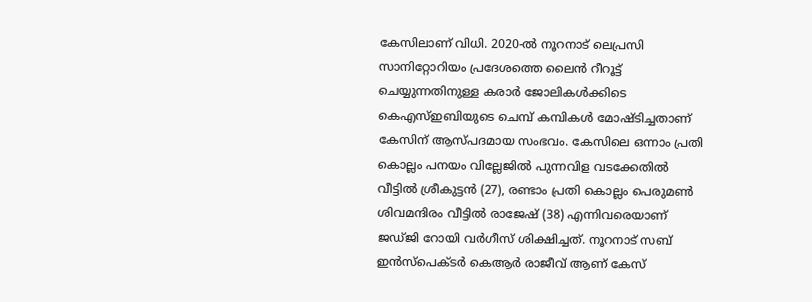കേസിലാണ് വിധി. 2020-ൽ നൂറനാട് ലെപ്രസി സാനിറ്റോറിയം പ്രദേശത്തെ ലൈൻ റീറൂട്ട് ചെയ്യുന്നതിനുള്ള കരാർ ജോലികൾക്കിടെ കെഎസ്ഇബിയുടെ ചെമ്പ് കമ്പികൾ മോഷ്ടിച്ചതാണ് കേസിന് ആസ്പദമായ സംഭവം. കേസിലെ ഒന്നാം പ്രതി കൊല്ലം പനയം വില്ലേജിൽ പുന്നവിള വടക്കേതിൽ വീട്ടിൽ ശ്രീകുട്ടൻ (27), രണ്ടാം പ്രതി കൊല്ലം പെരുമൺ ശിവമന്ദിരം വീട്ടിൽ രാജേഷ് (38) എന്നിവരെയാണ് ജഡ്ജി റോയി വർഗീസ് ശിക്ഷിച്ചത്. നൂറനാട് സബ് ഇൻസ്‌പെക്ടർ കെആർ രാജീവ് ആണ് കേസ്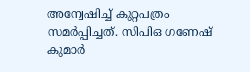അന്വേഷിച്ച് കുറ്റപത്രം സമർപ്പിച്ചത്. സിപിഒ ഗണേഷ് കുമാർ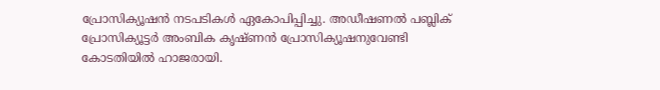പ്രോസിക്യൂഷൻ നടപടികൾ ഏകോപിപ്പിച്ചു. അഡീഷണൽ പബ്ലിക് പ്രോസിക്യൂട്ടർ അംബിക കൃഷ്ണൻ പ്രോസിക്യൂഷനുവേണ്ടി കോടതിയിൽ ഹാജരായി.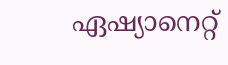ഏഷ്യാനെറ്റ്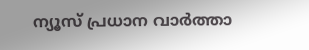ന്യൂസ് പ്രധാന വാർത്താ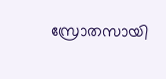സ്രോതസായി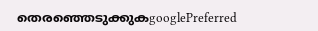തെരഞ്ഞെടുക്കുകgooglePreferred